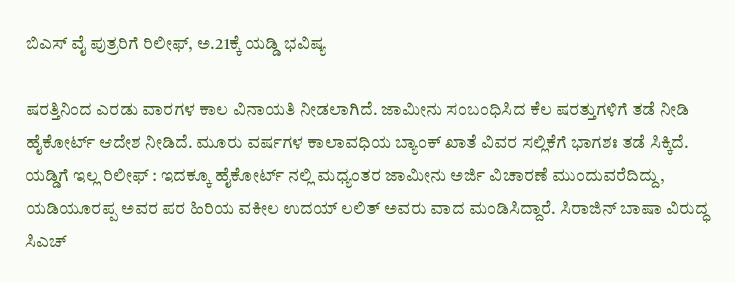ಬಿಎಸ್ ವೈ ಪುತ್ರರಿಗೆ ರಿಲೀಫ್, ಅ.21ಕ್ಕೆ ಯಡ್ಡಿ ಭವಿಷ್ಯ

ಷರತ್ತಿನಿಂದ ಎರಡು ವಾರಗಳ ಕಾಲ ವಿನಾಯತಿ ನೀಡಲಾಗಿದೆ. ಜಾಮೀನು ಸಂಬಂಧಿಸಿದ ಕೆಲ ಷರತ್ತುಗಳಿಗೆ ತಡೆ ನೀಡಿ ಹೈಕೋರ್ಟ್ ಆದೇಶ ನೀಡಿದೆ. ಮೂರು ವರ್ಷಗಳ ಕಾಲಾವಧಿಯ ಬ್ಯಾಂಕ್ ಖಾತೆ ವಿವರ ಸಲ್ಲಿಕೆಗೆ ಭಾಗಶಃ ತಡೆ ಸಿಕ್ಕಿದೆ.
ಯಡ್ಡಿಗೆ ಇಲ್ಲ ರಿಲೀಫ್ : ಇದಕ್ಕೂ ಹೈಕೋರ್ಟ್ ನಲ್ಲಿ ಮಧ್ಯಂತರ ಜಾಮೀನು ಅರ್ಜಿ ವಿಚಾರಣೆ ಮುಂದುವರೆದಿದ್ದು, ಯಡಿಯೂರಪ್ಪ ಅವರ ಪರ ಹಿರಿಯ ವಕೀಲ ಉದಯ್ ಲಲಿತ್ ಅವರು ವಾದ ಮಂಡಿಸಿದ್ದಾರೆ. ಸಿರಾಜಿನ್ ಬಾಷಾ ವಿರುದ್ಧ ಸಿಎಚ್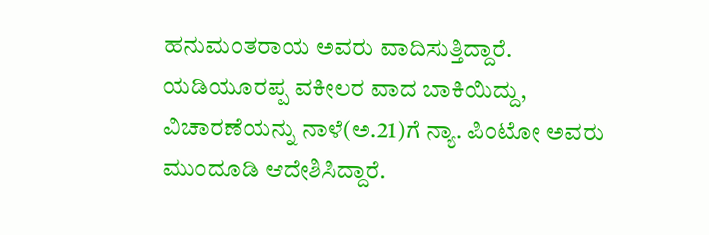ಹನುಮಂತರಾಯ ಅವರು ವಾದಿಸುತ್ತಿದ್ದಾರೆ.
ಯಡಿಯೂರಪ್ಪ ವಕೀಲರ ವಾದ ಬಾಕಿಯಿದ್ದು, ವಿಚಾರಣೆಯನ್ನು ನಾಳೆ(ಅ.21)ಗೆ ನ್ಯಾ. ಪಿಂಟೋ ಅವರು ಮುಂದೂಡಿ ಆದೇಶಿಸಿದ್ದಾರೆ.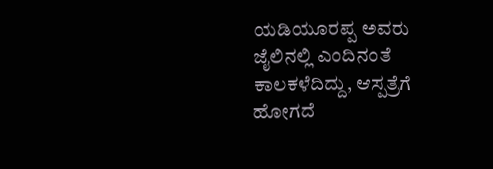ಯಡಿಯೂರಪ್ಪ ಅವರು ಜೈಲಿನಲ್ಲಿ ಎಂದಿನಂತೆ ಕಾಲಕಳೆದಿದ್ದು, ಆಸ್ಪತ್ರೆಗೆ ಹೋಗದೆ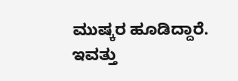ಮುಷ್ಕರ ಹೂಡಿದ್ದಾರೆ. ಇವತ್ತು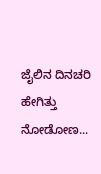ಜೈಲಿನ ದಿನಚರಿ ಹೇಗಿತ್ತು ನೋಡೋಣ...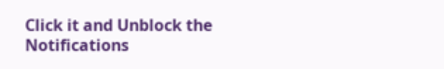Click it and Unblock the Notifications